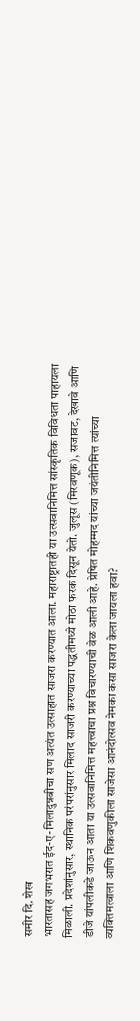समीर दि. शेख
भारतासह जगभरात ईद-ए-मिलादुन्नबीचा सण अत्यंत उत्साहात साजरा करण्यात आला. महाराष्ट्रातही या उत्सवानिमित्त सांस्कृतिक विविधता पाहायला मिळाली. प्रदेशांनुसार, स्थानिक परंपरांनुसार मिलाद साजरी करण्याच्या पद्धतीमध्ये मोठा फरक दिसून येतो. जुलूस (मिरवणूक), सजावट, देखावे आणि डीजे यांपलीकडे जाऊन आता या उत्सवानिमित्त महत्त्वाचा प्रश्न विचारण्याची वेळ आली आहे. प्रेषित मोहम्मद यांच्या जयंतीनिमित्त त्यांच्या व्यक्तिमत्वाला आणि शिकवणुकीला साजेसा आनंदोत्सव नेमका कसा साजरा केला जायला हवा?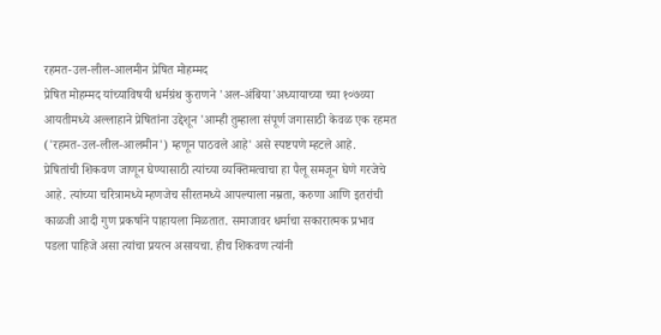रहमत-उल-लील-आलमीन प्रेषित मोहम्मद
प्रेषित मोहम्मद यांच्याविषयी धर्मग्रंथ कुराणने 'अल-अंबिया'अध्यायाच्या च्या १०७व्या आयतीमध्ये अल्लाहाने प्रेषितांना उद्देशून 'आम्ही तुम्हाला संपूर्ण जगासाठी केवळ एक रहमत ('रहमत-उल-लील-आलमीन') म्हणून पाठवले आहे' असे स्पष्टपणे म्हटले आहे.
प्रेषितांची शिकवण जाणून घेण्यासाठी त्यांच्या व्यक्तिमत्वाचा हा पैलू समजून घेणे गरजेचे आहे. त्यांच्या चरित्रामध्ये म्हणजेच सीरतमध्ये आपल्याला नम्रता, करुणा आणि इतरांची काळजी आदी गुण प्रकर्षाने पाहायला मिळतात. समाजावर धर्माचा सकारात्मक प्रभाव पडला पाहिजे असा त्यांचा प्रयत्न असायचा. हीच शिकवण त्यांनी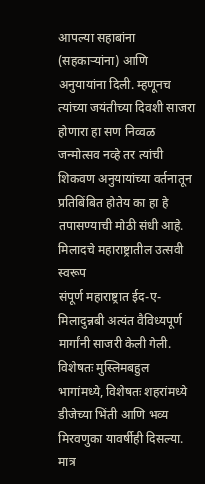आपल्या सहाबांना (सहकाऱ्यांना) आणि अनुयायांना दिली. म्हणूनच त्यांच्या जयंतीच्या दिवशी साजरा होणारा हा सण निव्वळ जन्मोत्सव नव्हे तर त्यांची शिकवण अनुयायांच्या वर्तनातून प्रतिबिंबित होतेय का हा हे तपासण्याची मोठी संधी आहे.
मिलादचे महाराष्ट्रातील उत्सवी स्वरूप
संपूर्ण महाराष्ट्रात ईद-ए-मिलादुन्नबी अत्यंत वैविध्यपूर्ण मार्गांनी साजरी केली गेली. विशेषतः मुस्लिमबहुल भागांमध्ये, विशेषतः शहरांमध्ये डीजेच्या भिंती आणि भव्य मिरवणुका यावर्षीही दिसल्या. मात्र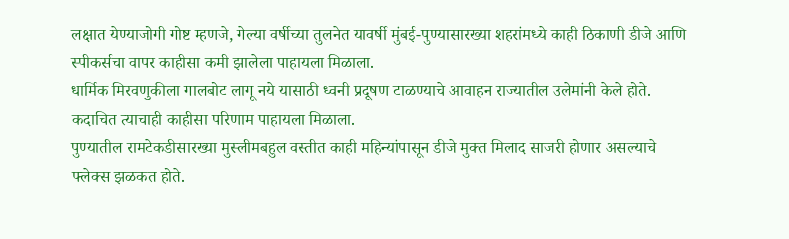लक्षात येण्याजोगी गोष्ट म्हणजे, गेल्या वर्षीच्या तुलनेत यावर्षी मुंबई-पुण्यासारख्या शहरांमध्ये काही ठिकाणी डीजे आणि स्पीकर्सचा वापर काहीसा कमी झालेला पाहायला मिळाला.
धार्मिक मिरवणुकीला गालबोट लागू नये यासाठी ध्वनी प्रदूषण टाळण्याचे आवाहन राज्यातील उलेमांनी केले होते. कदाचित त्याचाही काहीसा परिणाम पाहायला मिळाला.
पुण्यातील रामटेकडीसारख्या मुस्लीमबहुल वस्तीत काही महिन्यांपासून डीजे मुक्त मिलाद साजरी होणार असल्याचे फ्लेक्स झळकत होते.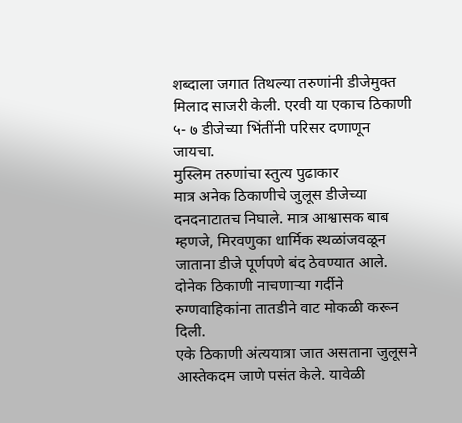शब्दाला जगात तिथल्या तरुणांनी डीजेमुक्त मिलाद साजरी केली. एरवी या एकाच ठिकाणी ५- ७ डीजेच्या भिंतींनी परिसर दणाणून जायचा.
मुस्लिम तरुणांचा स्तुत्य पुढाकार
मात्र अनेक ठिकाणीचे जुलूस डीजेच्या दनदनाटातच निघाले. मात्र आश्वासक बाब म्हणजे, मिरवणुका धार्मिक स्थळांजवळून जाताना डीजे पूर्णपणे बंद ठेवण्यात आले. दोनेक ठिकाणी नाचणाऱ्या गर्दीने रुग्णवाहिकांना तातडीने वाट मोकळी करून दिली.
एके ठिकाणी अंत्ययात्रा जात असताना जुलूसने आस्तेकदम जाणे पसंत केले. यावेळी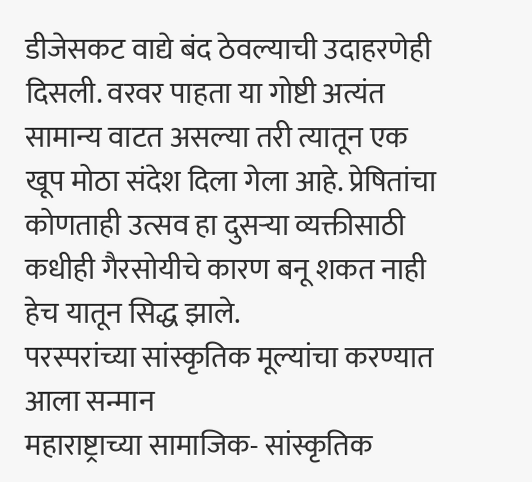डीजेसकट वाद्ये बंद ठेवल्याची उदाहरणेही दिसली. वरवर पाहता या गोष्टी अत्यंत सामान्य वाटत असल्या तरी त्यातून एक खूप मोठा संदेश दिला गेला आहे. प्रेषितांचा कोणताही उत्सव हा दुसऱ्या व्यक्तीसाठी कधीही गैरसोयीचे कारण बनू शकत नाही हेच यातून सिद्ध झाले.
परस्परांच्या सांस्कृतिक मूल्यांचा करण्यात आला सन्मान
महाराष्ट्राच्या सामाजिक- सांस्कृतिक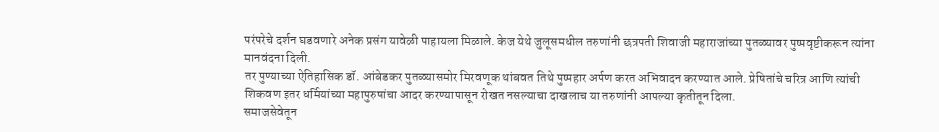परंपरेचे दर्शन घडवणारे अनेक प्रसंग यावेळी पाहायला मिळाले. केज येथे जुलूसमधील तरुणांनी छत्रपती शिवाजी महाराजांच्या पुतळ्यावर पुष्पवृष्टीकरून त्यांना मानवंदना दिली.
तर पुण्याच्या ऐतिहासिक डॉ. आंबेडकर पुतळ्यासमोर मिरवणूक थांबवत तिथे पुष्पहार अर्पण करत अभिवादन करण्यात आले. प्रेषितांचे चरित्र आणि त्यांची शिकवण इतर धर्मियांच्या महापुरुषांचा आदर करण्यापासून रोखत नसल्याचा दाखलाच या तरुणांनी आपल्या कृतीतून दिला.
समाजसेवेतून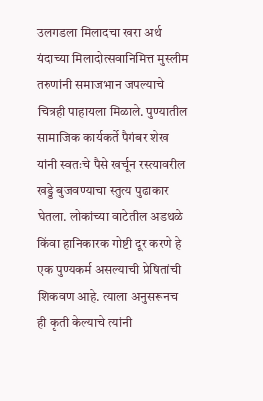उलगडला मिलादचा खरा अर्थ
यंदाच्या मिलादोत्सवानिमित्त मुस्लीम तरुणांनी समाजभान जपल्याचे चित्रही पाहायला मिळाले. पुण्यातील सामाजिक कार्यकर्ते पैगंबर शेख यांनी स्वतःचे पैसे खर्चून रस्त्यावरील खड्डे बुजवण्याचा स्तुत्य पुढाकार घेतला. लोकांच्या वाटेतील अडथळे किंवा हानिकारक गोष्टी दूर करणे हे एक पुण्यकर्म असल्याची प्रेषितांची शिकवण आहे. त्याला अनुसरूनच ही कृती केल्याचे त्यांनी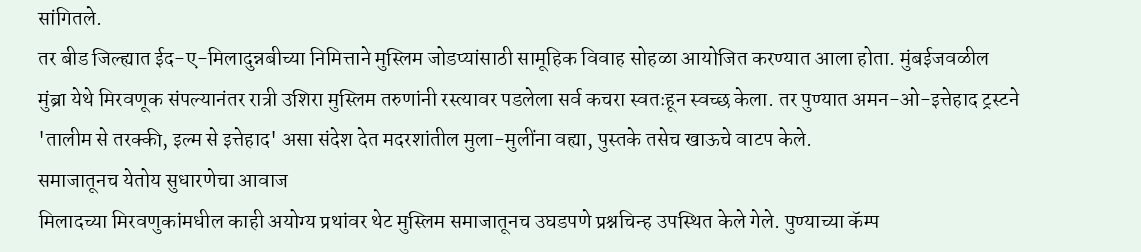सांगितले.
तर बीड जिल्ह्यात ईद-ए-मिलादुन्नबीच्या निमित्ताने मुस्लिम जोडप्यांसाठी सामूहिक विवाह सोहळा आयोजित करण्यात आला होता. मुंबईजवळील मुंब्रा येथे मिरवणूक संपल्यानंतर रात्री उशिरा मुस्लिम तरुणांनी रस्त्यावर पडलेला सर्व कचरा स्वतःहून स्वच्छ केला. तर पुण्यात अमन-ओ-इत्तेहाद ट्रस्टने 'तालीम से तरक्की, इल्म से इत्तेहाद' असा संदेश देत मदरशांतील मुला-मुलींना वह्या, पुस्तके तसेच खाऊचे वाटप केले.
समाजातूनच येतोय सुधारणेचा आवाज
मिलादच्या मिरवणुकांमधील काही अयोग्य प्रथांवर थेट मुस्लिम समाजातूनच उघडपणे प्रश्नचिन्ह उपस्थित केले गेले. पुण्याच्या कॅम्प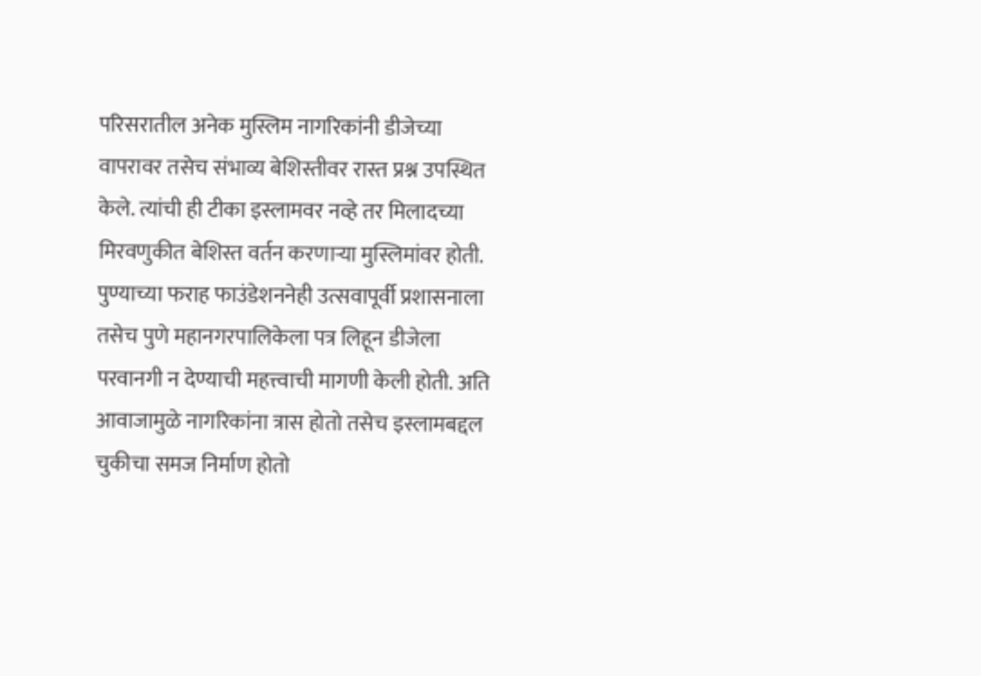परिसरातील अनेक मुस्लिम नागरिकांनी डीजेच्या वापरावर तसेच संभाव्य बेशिस्तीवर रास्त प्रश्न उपस्थित केले. त्यांची ही टीका इस्लामवर नव्हे तर मिलादच्या मिरवणुकीत बेशिस्त वर्तन करणाऱ्या मुस्लिमांवर होती.
पुण्याच्या फराह फाउंडेशननेही उत्सवापूर्वी प्रशासनाला तसेच पुणे महानगरपालिकेला पत्र लिहून डीजेला परवानगी न देण्याची महत्त्वाची मागणी केली होती. अति आवाजामुळे नागरिकांना त्रास होतो तसेच इस्लामबद्दल चुकीचा समज निर्माण होतो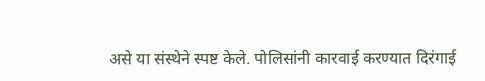असे या संस्थेने स्पष्ट केले. पोलिसांनी कारवाई करण्यात दिरंगाई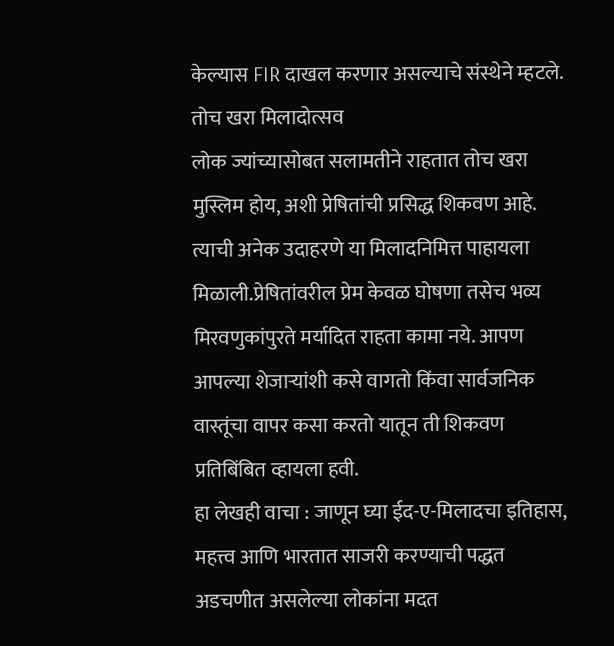केल्यास FIR दाखल करणार असल्याचे संस्थेने म्हटले.
तोच खरा मिलादोत्सव
लोक ज्यांच्यासोबत सलामतीने राहतात तोच खरा मुस्लिम होय, अशी प्रेषितांची प्रसिद्ध शिकवण आहे. त्याची अनेक उदाहरणे या मिलादनिमित्त पाहायला मिळाली.प्रेषितांवरील प्रेम केवळ घोषणा तसेच भव्य मिरवणुकांपुरते मर्यादित राहता कामा नये. आपण आपल्या शेजाऱ्यांशी कसे वागतो किंवा सार्वजनिक वास्तूंचा वापर कसा करतो यातून ती शिकवण प्रतिबिंबित व्हायला हवी.
हा लेखही वाचा : जाणून घ्या ईद-ए-मिलादचा इतिहास, महत्त्व आणि भारतात साजरी करण्याची पद्धत
अडचणीत असलेल्या लोकांना मदत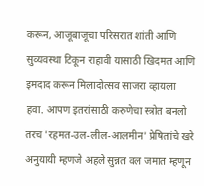करून, आजूबाजूचा परिसरात शांती आणि सुव्यवस्था टिकून राहावी यासाठी खिदमत आणि इमदाद करून मिलादोत्सव साजरा व्हायला हवा. आपण इतरांसाठी करुणेचा स्त्रोत बनलो तरच 'रहमत-उल-लील-आलमीन' प्रेषितांचे खरे अनुयायी म्हणजे अहले सुन्नत वल जमात म्हणून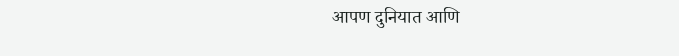आपण दुनियात आणि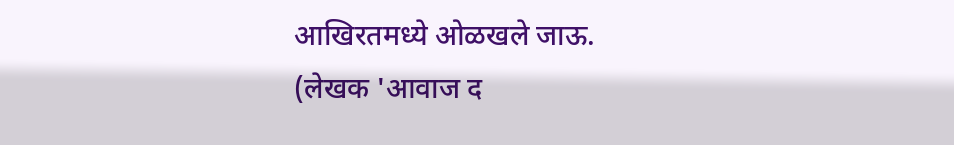आखिरतमध्ये ओळखले जाऊ.
(लेखक 'आवाज द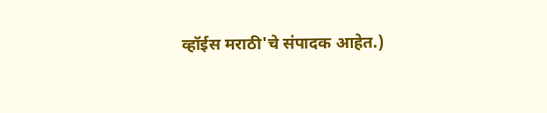व्हॉईस मराठी'चे संपादक आहेत.)